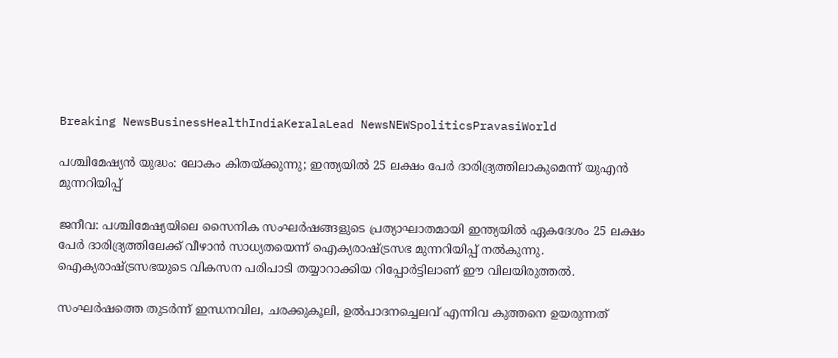Breaking NewsBusinessHealthIndiaKeralaLead NewsNEWSpoliticsPravasiWorld

പശ്ചിമേഷ്യൻ യുദ്ധം: ലോകം കിതയ്ക്കുന്നു; ഇന്ത്യയിൽ 25 ലക്ഷം പേർ ദാരിദ്ര്യത്തിലാകുമെന്ന് യുഎൻ മുന്നറിയിപ്പ്

ജനീവ: പശ്ചിമേഷ്യയിലെ സൈനിക സംഘർഷങ്ങളുടെ പ്രത്യാഘാതമായി ഇന്ത്യയിൽ ഏകദേശം 25 ലക്ഷം പേർ ദാരിദ്ര്യത്തിലേക്ക് വീഴാൻ സാധ്യതയെന്ന് ഐക്യരാഷ്ട്രസഭ മുന്നറിയിപ്പ് നൽകുന്നു. ഐക്യരാഷ്ട്രസഭയുടെ വികസന പരിപാടി തയ്യാറാക്കിയ റിപ്പോർട്ടിലാണ് ഈ വിലയിരുത്തൽ.

സംഘർഷത്തെ തുടർന്ന് ഇന്ധനവില, ചരക്കുകൂലി, ഉൽപാദനച്ചെലവ് എന്നിവ കുത്തനെ ഉയരുന്നത്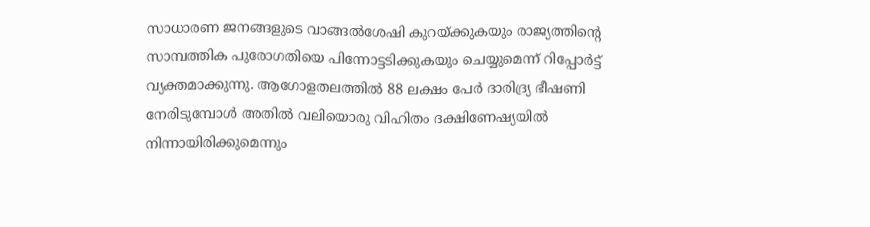സാധാരണ ജനങ്ങളുടെ വാങ്ങൽശേഷി കുറയ്ക്കുകയും രാജ്യത്തിന്റെ സാമ്പത്തിക പുരോഗതിയെ പിന്നോട്ടടിക്കുകയും ചെയ്യുമെന്ന് റിപ്പോർട്ട് വ്യക്തമാക്കുന്നു. ആഗോളതലത്തിൽ 88 ലക്ഷം പേർ ദാരിദ്ര്യ ഭീഷണി നേരിടുമ്പോൾ അതിൽ വലിയൊരു വിഹിതം ദക്ഷിണേഷ്യയിൽ നിന്നായിരിക്കുമെന്നും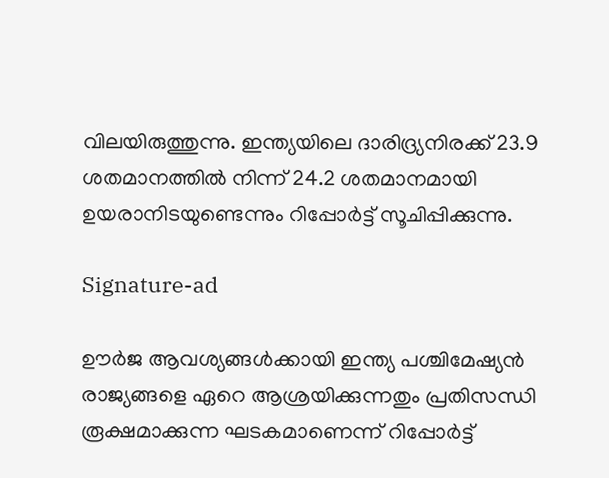വിലയിരുത്തുന്നു. ഇന്ത്യയിലെ ദാരിദ്ര്യനിരക്ക് 23.9 ശതമാനത്തിൽ നിന്ന് 24.2 ശതമാനമായി ഉയരാനിടയുണ്ടെന്നും റിപ്പോർട്ട് സൂചിപ്പിക്കുന്നു.

Signature-ad

ഊർജ ആവശ്യങ്ങൾക്കായി ഇന്ത്യ പശ്ചിമേഷ്യൻ രാജ്യങ്ങളെ ഏറെ ആശ്രയിക്കുന്നതും പ്രതിസന്ധി രൂക്ഷമാക്കുന്ന ഘടകമാണെന്ന് റിപ്പോർട്ട്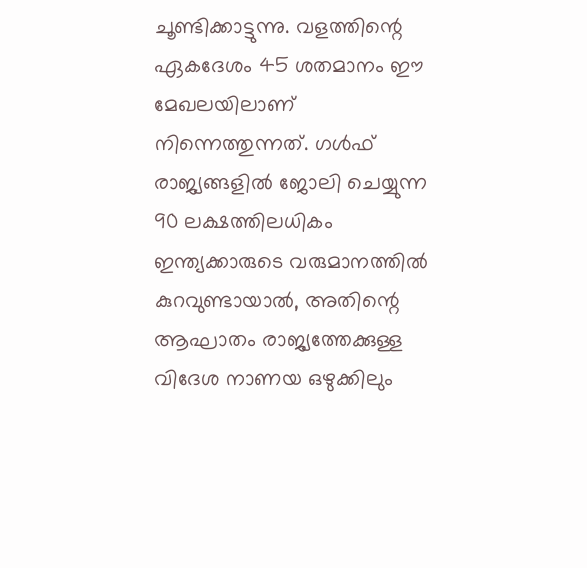ചൂണ്ടിക്കാട്ടുന്നു. വളത്തിന്റെ ഏകദേശം 45 ശതമാനം ഈ മേഖലയിലാണ് നിന്നെത്തുന്നത്. ഗൾഫ് രാജ്യങ്ങളിൽ ജോലി ചെയ്യുന്ന 90 ലക്ഷത്തിലധികം ഇന്ത്യക്കാരുടെ വരുമാനത്തിൽ കുറവുണ്ടായാൽ, അതിന്റെ ആഘാതം രാജ്യത്തേക്കുള്ള വിദേശ നാണയ ഒഴുക്കിലും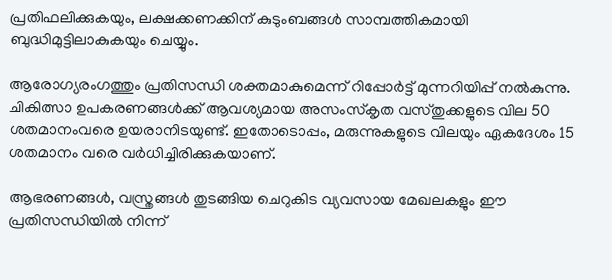പ്രതിഫലിക്കുകയും, ലക്ഷക്കണക്കിന് കുടുംബങ്ങൾ സാമ്പത്തികമായി ബുദ്ധിമുട്ടിലാകുകയും ചെയ്യും.

ആരോഗ്യരംഗത്തും പ്രതിസന്ധി ശക്തമാകുമെന്ന് റിപ്പോർട്ട് മുന്നറിയിപ്പ് നൽകുന്നു. ചികിത്സാ ഉപകരണങ്ങൾക്ക് ആവശ്യമായ അസംസ്‌കൃത വസ്തുക്കളുടെ വില 50 ശതമാനംവരെ ഉയരാനിടയുണ്ട്. ഇതോടൊപ്പം, മരുന്നുകളുടെ വിലയും ഏകദേശം 15 ശതമാനം വരെ വർധിച്ചിരിക്കുകയാണ്.

ആഭരണങ്ങൾ, വസ്ത്രങ്ങൾ തുടങ്ങിയ ചെറുകിട വ്യവസായ മേഖലകളും ഈ പ്രതിസന്ധിയിൽ നിന്ന്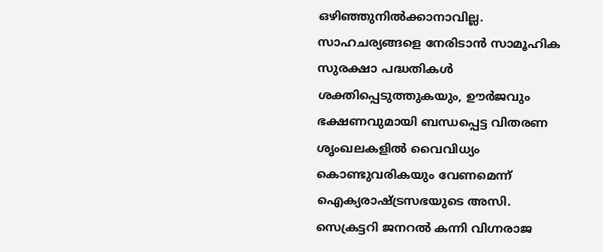ഒഴിഞ്ഞുനിൽക്കാനാവില്ല. സാഹചര്യങ്ങളെ നേരിടാൻ സാമൂഹിക സുരക്ഷാ പദ്ധതികൾ ശക്തിപ്പെടുത്തുകയും, ഊർജവും ഭക്ഷണവുമായി ബന്ധപ്പെട്ട വിതരണ ശൃംഖലകളിൽ വൈവിധ്യം കൊണ്ടുവരികയും വേണമെന്ന് ഐക്യരാഷ്ട്രസഭയുടെ അസി. സെക്രട്ടറി ജനറൽ കന്നി വിഗ്നരാജ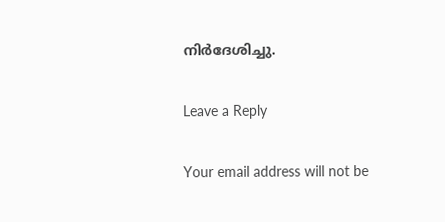നിർദേശിച്ചു.

Leave a Reply

Your email address will not be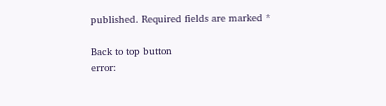published. Required fields are marked *

Back to top button
error: